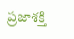ప్రజాశక్తి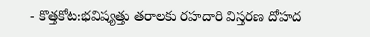- కొత్తకోట:భవిష్యత్తు తరాలకు రహదారి విస్తరణ దోహద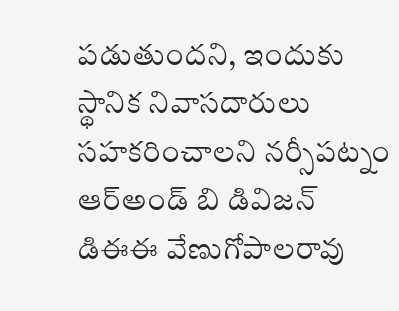పడుతుందని, ఇందుకు స్థానిక నివాసదారులు సహకరించాలని నర్సీపట్నం ఆర్అండ్ బి డివిజన్ డిఈఈ వేణుగోపాలరావు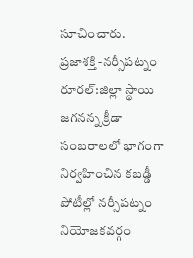సూచించారు.
ప్రజాశక్తి -నర్సీపట్నం రూరల్:జిల్లా స్థాయి జగనన్న క్రీడా సంబరాలలో భాగంగా నిర్వహించిన కబడ్డీ పోటీల్లో నర్సీపట్నం నియోజకవర్గం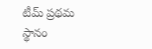టీమ్ ప్రథమ స్థానం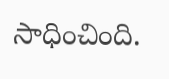సాధించింది.